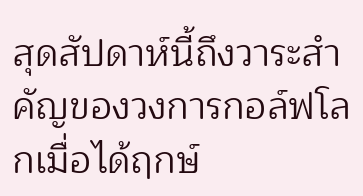สุดสัปดาห์นี้ถึงวาระสำคัญของวงการกอล์ฟโลกเมื่อได้ฤกษ์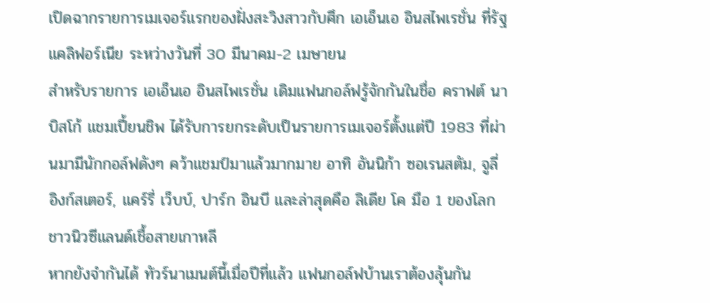เปิดฉากรายการเมเจอร์แรกของฝั่งสะวิงสาวกับศึก เอเอ็นเอ อินสไพเรชั่น ที่รัฐแคลิฟอร์เนีย ระหว่างวันที่ 30 มีนาคม-2 เมษายน
สำหรับรายการ เอเอ็นเอ อินสไพเรชั่น เดิมแฟนกอล์ฟรู้จักกันในชื่อ คราฟต์ นาบิสโก้ แชมเปี้ยนชิพ ได้รับการยกระดับเป็นรายการเมเจอร์ตั้งแต่ปี 1983 ที่ผ่านมามีนักกอล์ฟดังๆ คว้าแชมป์มาแล้วมากมาย อาทิ อันนิก้า ซอเรนสตัม, จูลี่ อิงก์สเตอร์, แคร์รี่ เว็บบ์, ปาร์ก อินบี และล่าสุดคือ ลิเดีย โค มือ 1 ของโลกชาวนิวซีแลนด์เชื้อสายเกาหลี
หากยังจำกันได้ ทัวร์นาเมนต์นี้เมื่อปีที่แล้ว แฟนกอล์ฟบ้านเราต้องลุ้นกัน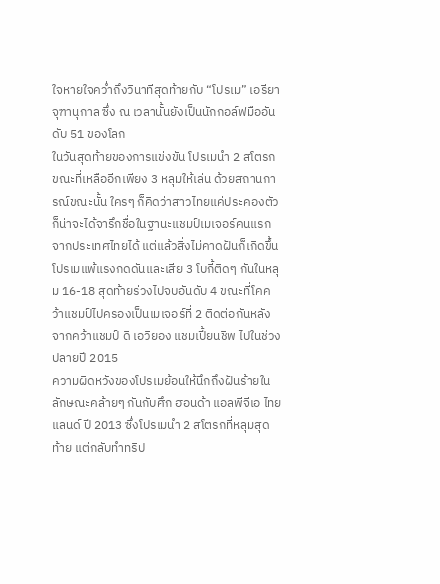ใจหายใจคว่ำถึงวินาทีสุดท้ายกับ “โปรเม” เอรียา จุฑานุกาล ซึ่ง ณ เวลานั้นยังเป็นนักกอล์ฟมืออันดับ 51 ของโลก
ในวันสุดท้ายของการแข่งขัน โปรเมนำ 2 สโตรกขณะที่เหลืออีกเพียง 3 หลุมให้เล่น ด้วยสถานการณ์ขณะนั้น ใครๆ ก็คิดว่าสาวไทยแค่ประคองตัวก็น่าจะได้จารึกชื่อในฐานะแชมป์เมเจอร์คนแรกจากประเทศไทยได้ แต่แล้วสิ่งไม่คาดฝันก็เกิดขึ้น โปรเมแพ้แรงกดดันและเสีย 3 โบกี้ติดๆ กันในหลุม 16-18 สุดท้ายร่วงไปจบอันดับ 4 ขณะที่โคคว้าแชมป์ไปครองเป็นเมเจอร์ที่ 2 ติดต่อกันหลังจากคว้าแชมป์ ดิ เอวิยอง แชมเปี้ยนชิพ ไปในช่วงปลายปี 2015
ความผิดหวังของโปรเมย้อนให้นึกถึงฝันร้ายในลักษณะคล้ายๆ กันกับศึก ฮอนด้า แอลพีจีเอ ไทยแลนด์ ปี 2013 ซึ่งโปรเมนำ 2 สโตรกที่หลุมสุดท้าย แต่กลับทำทริป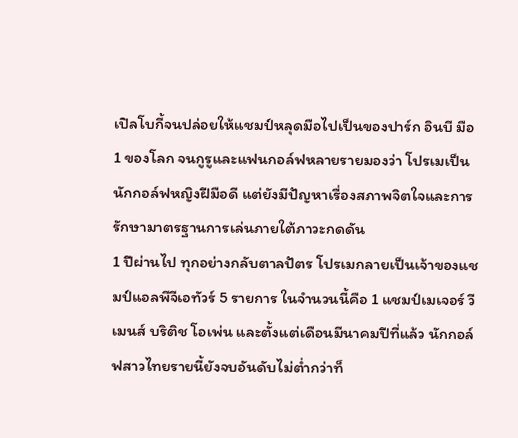เปิลโบกี้จนปล่อยให้แชมป์หลุดมือไปเป็นของปาร์ก อินบี มือ 1 ของโลก จนกูรูและแฟนกอล์ฟหลายรายมองว่า โปรเมเป็นนักกอล์ฟหญิงฝีมือดี แต่ยังมีปัญหาเรื่องสภาพจิตใจและการรักษามาตรฐานการเล่นภายใต้ภาวะกดดัน
1 ปีผ่านไป ทุกอย่างกลับตาลปัตร โปรเมกลายเป็นเจ้าของแชมป์แอลพีจีเอทัวร์ 5 รายการ ในจำนวนนี้คือ 1 แชมป์เมเจอร์ วีเมนส์ บริติช โอเพ่น และตั้งแต่เดือนมีนาคมปีที่แล้ว นักกอล์ฟสาวไทยรายนี้ยังจบอันดับไม่ต่ำกว่าท็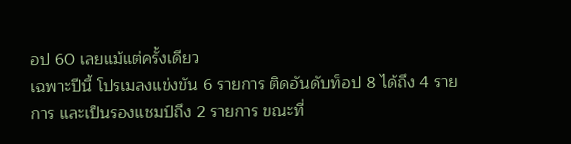อป 60 เลยแม้แต่ครั้งเดียว
เฉพาะปีนี้ โปรเมลงแข่งขัน 6 รายการ ติดอันดับท็อป 8 ได้ถึง 4 รายการ และเป็นรองแชมป์ถึง 2 รายการ ขณะที่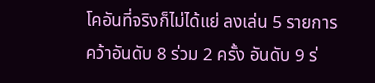โคอันที่จริงก็ไม่ได้แย่ ลงเล่น 5 รายการ คว้าอันดับ 8 ร่วม 2 ครั้ง อันดับ 9 ร่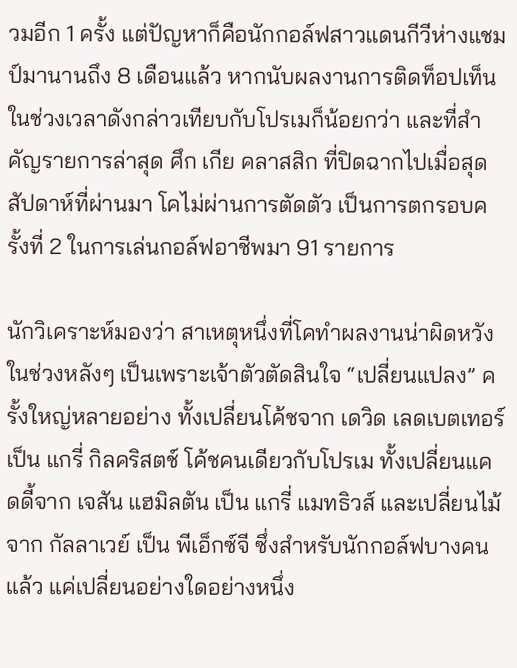วมอีก 1 ครั้ง แต่ปัญหาก็คือนักกอล์ฟสาวแดนกีวีห่างแชมป์มานานถึง 8 เดือนแล้ว หากนับผลงานการติดท็อปเท็นในช่วงเวลาดังกล่าวเทียบกับโปรเมก็น้อยกว่า และที่สำคัญรายการล่าสุด ศึก เกีย คลาสสิก ที่ปิดฉากไปเมื่อสุดสัปดาห์ที่ผ่านมา โคไม่ผ่านการตัดตัว เป็นการตกรอบครั้งที่ 2 ในการเล่นกอล์ฟอาชีพมา 91 รายการ

นักวิเคราะห์มองว่า สาเหตุหนึ่งที่โคทำผลงานน่าผิดหวังในช่วงหลังๆ เป็นเพราะเจ้าตัวตัดสินใจ “เปลี่ยนแปลง” ครั้งใหญ่หลายอย่าง ทั้งเปลี่ยนโค้ชจาก เดวิด เลดเบตเทอร์ เป็น แกรี่ กิลคริสตช์ โค้ชคนเดียวกับโปรเม ทั้งเปลี่ยนแคดดี้จาก เจสัน แฮมิลตัน เป็น แกรี่ แมทธิวส์ และเปลี่ยนไม้จาก กัลลาเวย์ เป็น พีเอ็กซ์จี ซึ่งสำหรับนักกอล์ฟบางคนแล้ว แค่เปลี่ยนอย่างใดอย่างหนึ่ง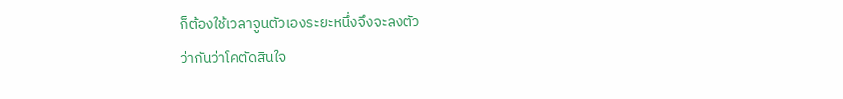ก็ต้องใช้เวลาจูนตัวเองระยะหนึ่งจึงจะลงตัว
ว่ากันว่าโคตัดสินใจ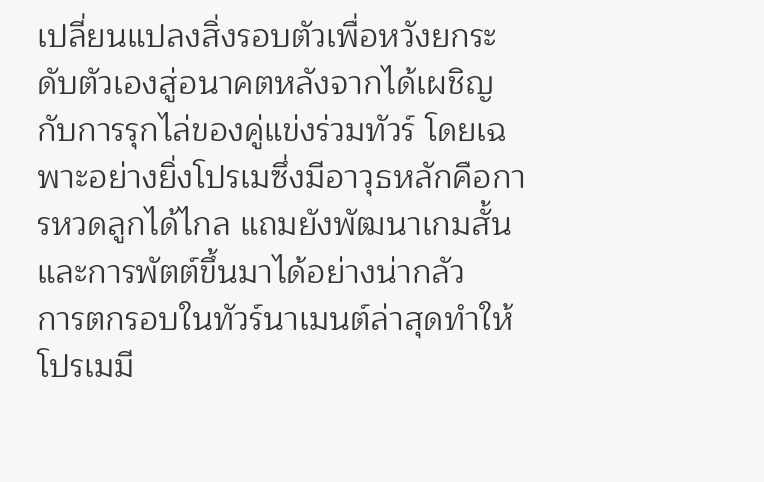เปลี่ยนแปลงสิ่งรอบตัวเพื่อหวังยกระดับตัวเองสู่อนาคตหลังจากได้เผชิญกับการรุกไล่ของคู่แข่งร่วมทัวร์ โดยเฉพาะอย่างยิ่งโปรเมซึ่งมีอาวุธหลักคือการหวดลูกได้ไกล แถมยังพัฒนาเกมสั้นและการพัตต์ขึ้นมาได้อย่างน่ากลัว
การตกรอบในทัวร์นาเมนต์ล่าสุดทำให้โปรเมมี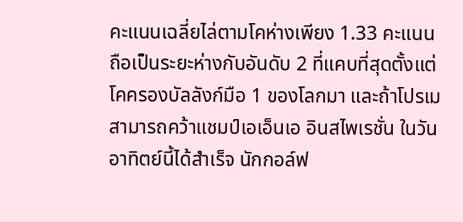คะแนนเฉลี่ยไล่ตามโคห่างเพียง 1.33 คะแนน ถือเป็นระยะห่างกับอันดับ 2 ที่แคบที่สุดตั้งแต่โคครองบัลลังก์มือ 1 ของโลกมา และถ้าโปรเมสามารถคว้าแชมป์เอเอ็นเอ อินสไพเรชั่น ในวันอาทิตย์นี้ได้สำเร็จ นักกอล์ฟ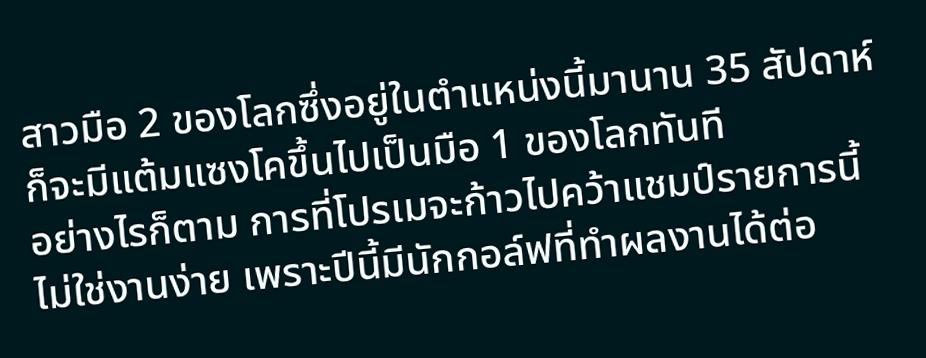สาวมือ 2 ของโลกซึ่งอยู่ในตำแหน่งนี้มานาน 35 สัปดาห์ ก็จะมีแต้มแซงโคขึ้นไปเป็นมือ 1 ของโลกทันที
อย่างไรก็ตาม การที่โปรเมจะก้าวไปคว้าแชมป์รายการนี้ไม่ใช่งานง่าย เพราะปีนี้มีนักกอล์ฟที่ทำผลงานได้ต่อ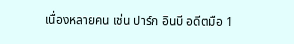เนื่องหลายคน เช่น ปาร์ก อินบี อดีตมือ 1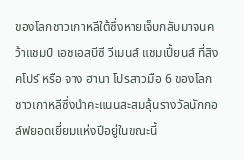ของโลกชาวเกาหลีใต้ซึ่งหายเจ็บกลับมาจนคว้าแชมป์ เอชเอสบีซี วีเมนส์ แชมเปี้ยนส์ ที่สิงคโปร์ หรือ จาง ฮานา โปรสาวมือ 6 ของโลกชาวเกาหลีซึ่งนำคะแนนสะสมลุ้นรางวัลนักกอล์ฟยอดเยี่ยมแห่งปีอยู่ในขณะนี้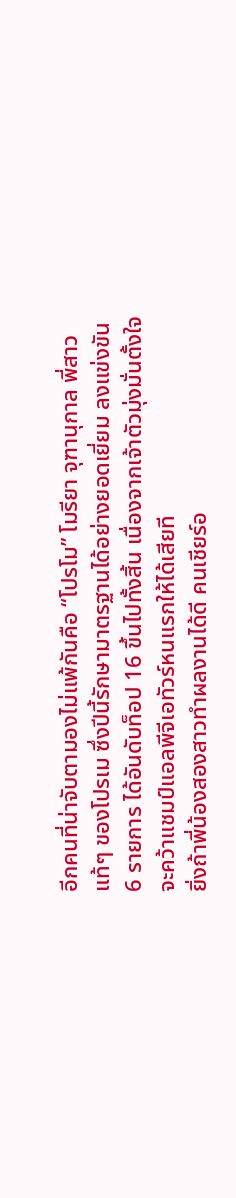อีกคนที่น่าจับตามองไม่แพ้กันคือ “โปรโม” โมรียา จุฑานุกาล พี่สาวแท้ๆ ของโปรเม ซึ่งปีนี้รักษามาตรฐานได้อย่างยอดเยี่ยม ลงแข่งขัน 6 รายการ ได้อันดับท็อป 16 ขึ้นไปทั้งสิ้น เนื่องจากเจ้าตัวมุ่งมั่นตั้งใจจะคว้าแชมป์แอลพีจีเอทัวร์หนแรกให้ได้เสียที
ยิ่งถ้าพี่น้องสองสาวทำผลงานได้ดี คนเชียร์อ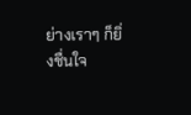ย่างเราๆ ก็ยิ่งชื่นใจ